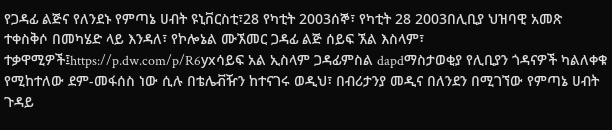የጋዳፊ ልጅና የለንደኑ የምጣኔ ሀብት ዩኒቨርስቲ፣28 የካቲት 2003ሰኞ፣ የካቲት 28 2003በሊቢያ ህዝባዊ አመጽ ተቀስቅሶ በመካሄድ ላይ እንዳለ፣ የኮሎኔል ሙኧመር ጋዳፊ ልጅ ሰይፍ ኧል እስላም፣ ተቃዋሚዎች፤https://p.dw.com/p/R6yxሳይፍ አል ኢስላም ጋዳፊምስል dapdማስታወቂያ የሊቢያን ጎዳናዎች ካልለቀቁ የሚከተለው ደም-መፋሰስ ነው ሲሉ በቴሌቭዥን ከተናገሩ ወዲህ፣ በብሪታንያ መዲና በለንደን በሚገኘው የምጣኔ ሀብት ጉዳይ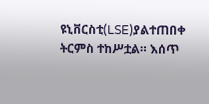ዩኒቨርስቲ(LSE)ያልተጠበቀ ትርምስ ተከሥቷል። እሰጥ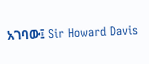አገባው፤ Sir Howard Davis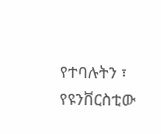የተባሉትን ፣ የዩንቨርስቲው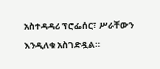አስተዳዳሪ ፕሮፌሰር፣ ሥራቸውን እንዲለቁ አስገድዷል።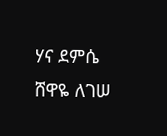ሃና ደምሴ ሸዋዬ ለገሠ